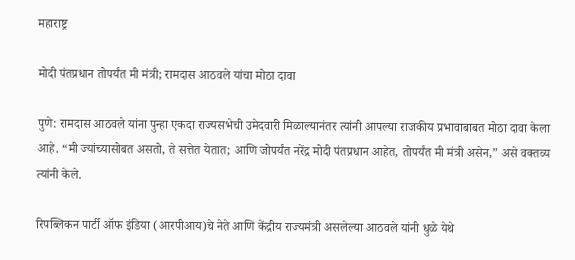महाराष्ट्र

मोदी पंतप्रधान तोपर्यंत मी मंत्री; रामदास आठवले यांचा मोठा दावा

पुणे: रामदास आठवले यांना पुन्हा एकदा राज्यसभेची उमेदवारी मिळाल्यानंतर त्यांनी आपल्या राजकीय प्रभावाबाबत मोठा दावा केला आहे. “मी ज्यांच्यासोबत असतो, ते सत्तेत येतात; आणि जोपर्यंत नरेंद्र मोदी पंतप्रधान आहेत, तोपर्यंत मी मंत्री असेन,” असे वक्तव्य त्यांनी केले.

रिपब्लिकन पार्टी ऑफ इंडिया (आरपीआय)चे नेते आणि केंद्रीय राज्यमंत्री असलेल्या आठवले यांनी धुळे येथे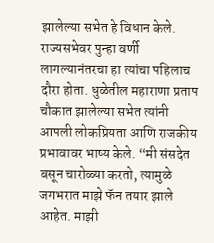झालेल्या सभेत हे विधान केले. राज्यसभेवर पुन्हा वर्णी लागल्यानंतरचा हा त्यांचा पहिलाच दौरा होता. धुळेतील महाराणा प्रताप चौकात झालेल्या सभेत त्यांनी आपली लोकप्रियता आणि राजकीय प्रभावावर भाष्य केले. “मी संसदेत बसून चारोळ्या करतो, त्यामुळे जगभरात माझे फॅन तयार झाले आहेत. माझी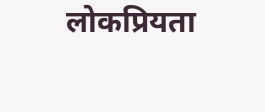लोकप्रियता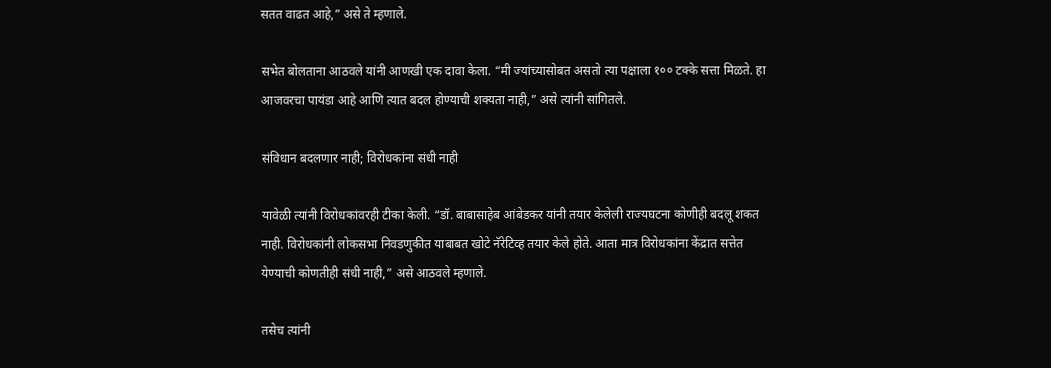सतत वाढत आहे,” असे ते म्हणाले.

सभेत बोलताना आठवले यांनी आणखी एक दावा केला. “मी ज्यांच्यासोबत असतो त्या पक्षाला १०० टक्के सत्ता मिळते. हा आजवरचा पायंडा आहे आणि त्यात बदल होण्याची शक्यता नाही,” असे त्यांनी सांगितले.

संविधान बदलणार नाही; विरोधकांना संधी नाही

यावेळी त्यांनी विरोधकांवरही टीका केली. “डॉ. बाबासाहेब आंबेडकर यांनी तयार केलेली राज्यघटना कोणीही बदलू शकत नाही. विरोधकांनी लोकसभा निवडणुकीत याबाबत खोटे नॅरेटिव्ह तयार केले होते. आता मात्र विरोधकांना केंद्रात सत्तेत येण्याची कोणतीही संधी नाही,” असे आठवले म्हणाले.

तसेच त्यांनी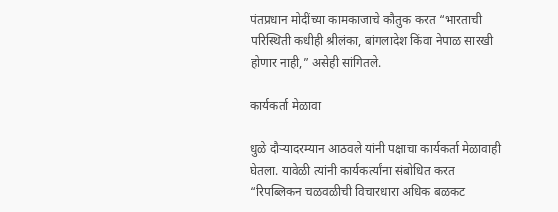पंतप्रधान मोदींच्या कामकाजाचे कौतुक करत “भारताची परिस्थिती कधीही श्रीलंका, बांगलादेश किंवा नेपाळ सारखी होणार नाही,” असेही सांगितले.

कार्यकर्ता मेळावा

धुळे दौऱ्यादरम्यान आठवले यांनी पक्षाचा कार्यकर्ता मेळावाही घेतला. यावेळी त्यांनी कार्यकर्त्यांना संबोधित करत “रिपब्लिकन चळवळीची विचारधारा अधिक बळकट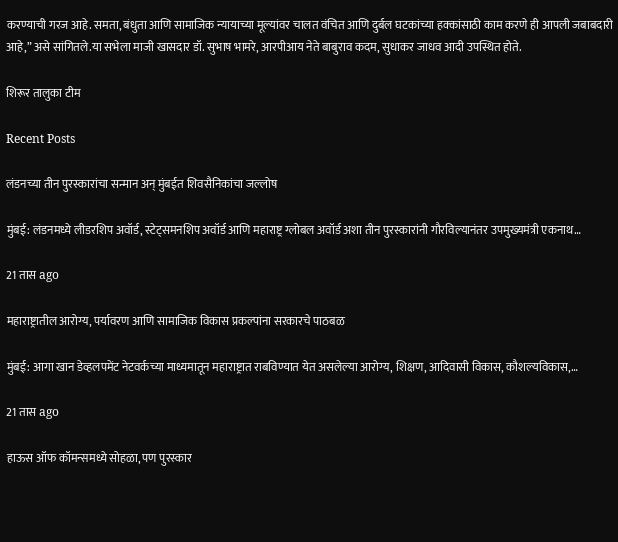करण्याची गरज आहे. समता, बंधुता आणि सामाजिक न्यायाच्या मूल्यांवर चालत वंचित आणि दुर्बल घटकांच्या हक्कांसाठी काम करणे ही आपली जबाबदारी आहे,” असे सांगितले.या सभेला माजी खासदार डॉ. सुभाष भामरे, आरपीआय नेते बाबुराव कदम, सुधाकर जाधव आदी उपस्थित होते.

शिरूर तालुका टीम

Recent Posts

लंडनच्या तीन पुरस्कारांचा सन्मान अन् मुंबईत शिवसैनिकांचा जल्लोष

मुंबई: लंडनमध्ये लीडरशिप अवॉर्ड, स्टेट्समनशिप अवॉर्ड आणि महाराष्ट्र ग्लोबल अवॉर्ड अशा तीन पुरस्कारांनी गौरविल्यानंतर उपमुख्यमंत्री एकनाथ…

21 तास ago

महाराष्ट्रातील आरोग्य, पर्यावरण आणि सामाजिक विकास प्रकल्पांना सरकारचे पाठबळ

मुंबई: आगा खान डेव्हलपमेंट नेटवर्कच्या माध्यमातून महाराष्ट्रात राबविण्यात येत असलेल्या आरोग्य, शिक्षण, आदिवासी विकास, कौशल्यविकास,…

21 तास ago

हाऊस ऑफ कॉमन्समध्ये सोहळा, पण पुरस्कार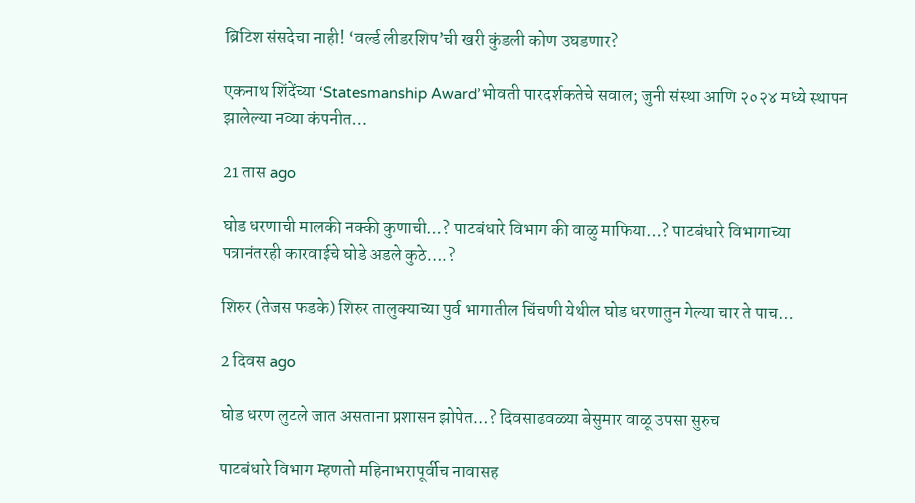ब्रिटिश संसदेचा नाही! ‘वर्ल्ड लीडरशिप’ची खरी कुंडली कोण उघडणार?

एकनाथ शिंदेंच्या ‘Statesmanship Award’भोवती पारदर्शकतेचे सवाल; जुनी संस्था आणि २०२४ मध्ये स्थापन झालेल्या नव्या कंपनीत…

21 तास ago

घोड धरणाची मालकी नक्की कुणाची…? पाटबंधारे विभाग की वाळु माफिया…? पाटबंधारे विभागाच्या पत्रानंतरही कारवाईचे घोडे अडले कुठे….?

शिरुर (तेजस फडके) शिरुर तालुक्याच्या पुर्व भागातील चिंचणी येथील घोड धरणातुन गेल्या चार ते पाच…

2 दिवस ago

घोड धरण लुटले जात असताना प्रशासन झोपेत…? दिवसाढवळ्या बेसुमार वाळू उपसा सुरुच

पाटबंधारे विभाग म्हणतो महिनाभरापूर्वीच नावासह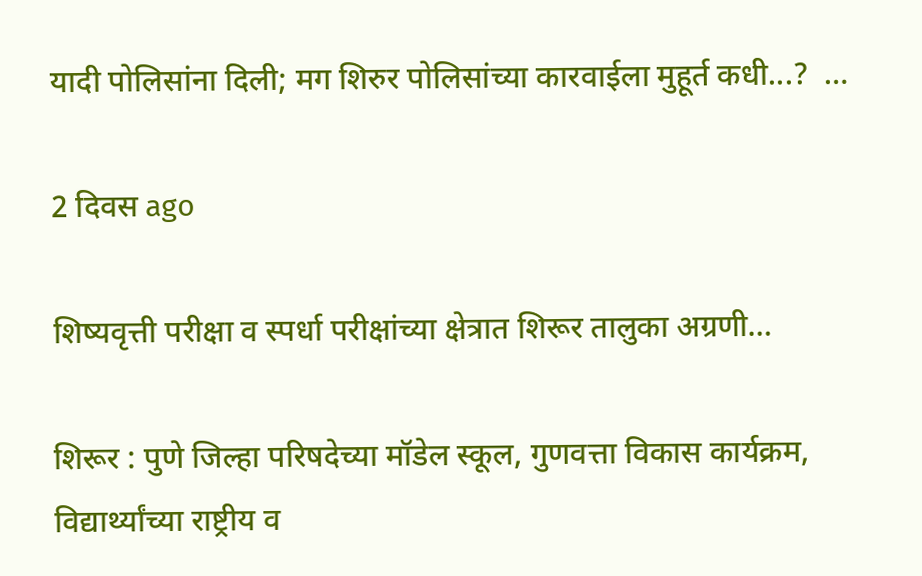यादी पोलिसांना दिली; मग शिरुर पोलिसांच्या कारवाईला मुहूर्त कधी...?  …

2 दिवस ago

शिष्यवृत्ती परीक्षा व स्पर्धा परीक्षांच्या क्षेत्रात शिरूर तालुका अग्रणी…

शिरूर : पुणे जिल्हा परिषदेच्या मॉडेल स्कूल, गुणवत्ता विकास कार्यक्रम, विद्यार्थ्यांच्या राष्ट्रीय व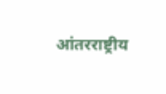आंतरराष्ट्रीय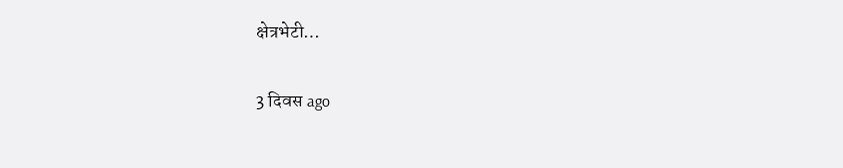क्षेत्रभेटी…

3 दिवस ago